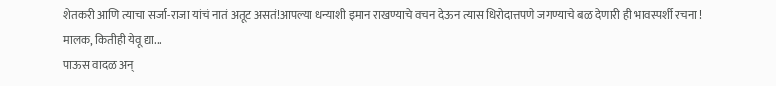शेतकरी आणि त्याचा सर्जा-राजा यांचं नातं अतूट असतं!आपल्या धन्याशी इमान राखण्याचे वचन देऊन त्यास धिरोदात्तपणे जगण्याचे बळ देणारी ही भावस्पर्शी रचना !
मालक, कितीही येवू द्या...
पाऊस वादळ अन्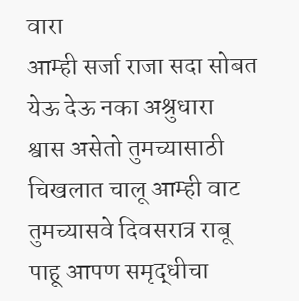वारा
आम्ही सर्जा राजा सदा सोबत
येऊ देऊ नका अश्रुधारा
श्वास असेतो तुमच्यासाठी
चिखलात चालू आम्ही वाट
तुमच्यासवे दिवसरात्र राबू
पाहू आपण समृद्धीचा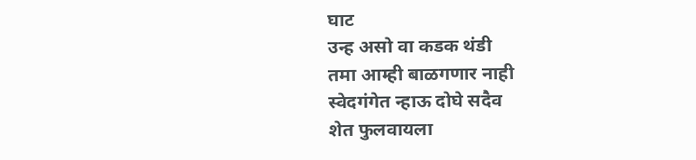घाट
उन्ह असो वा कडक थंडी
तमा आम्ही बाळगणार नाही
स्वेदगंगेत न्हाऊ दोघे सदैव
शेत फुलवायला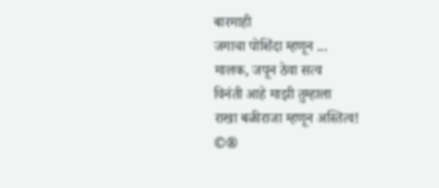बारमाही
जगाचा पोशिंदा म्हणून ...
मालक, जपून ठेवा सत्व
विनंती आहे माझी तुम्हाला
राखा बळीराजा म्हणून अस्तित्व!
©®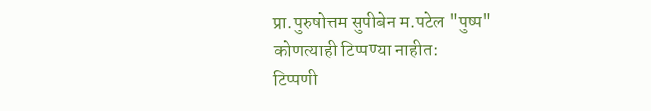प्रा.पुरुषोत्तम सुपीबेन म.पटेल "पुष्प"
कोणत्याही टिप्पण्या नाहीत:
टिप्पणी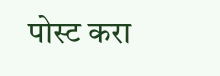पोस्ट करा